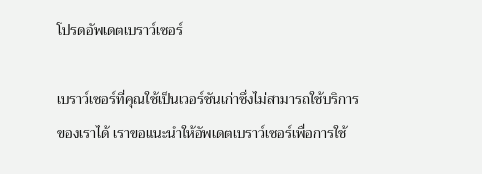โปรดอัพเดตเบราว์เซอร์

เบราว์เซอร์ที่คุณใช้เป็นเวอร์ชันเก่าซึ่งไม่สามารถใช้บริการของเราได้ เราขอแนะนำให้อัพเดตเบราว์เซอร์เพื่อการใช้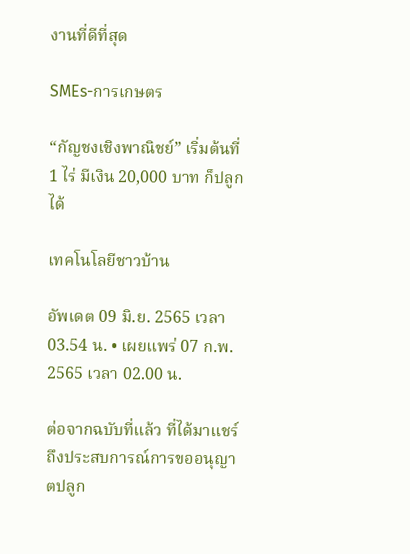งานที่ดีที่สุด

SMEs-การเกษตร

“กัญชงเชิงพาณิชย์” เริ่มต้นที่ 1 ไร่ มีเงิน 20,000 บาท ก็ปลูกได้

เทคโนโลยีชาวบ้าน

อัพเดต 09 มิ.ย. 2565 เวลา 03.54 น. • เผยแพร่ 07 ก.พ. 2565 เวลา 02.00 น.

ต่อจากฉบับที่แล้ว ที่ได้มาแชร์ถึงประสบการณ์การขออนุญาตปลูก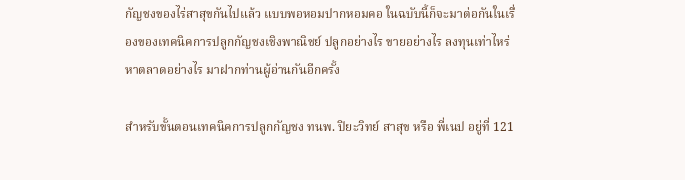กัญชงของไร่สาสุขกันไปแล้ว แบบพอหอมปากหอมคอ ในฉบับนี้ก็จะมาต่อกันในเรื่องของเทคนิคการปลูกกัญชงเชิงพาณิชย์ ปลูกอย่างไร ขายอย่างไร ลงทุนเท่าไหร่ หาตลาดอย่างไร มาฝากท่านผู้อ่านกันอีกครั้ง

สำหรับขั้นตอนเทคนิคการปลูกกัญชง ทนพ. ปิยะวิทย์ สาสุข หรือ พี่เนป อยู่ที่ 121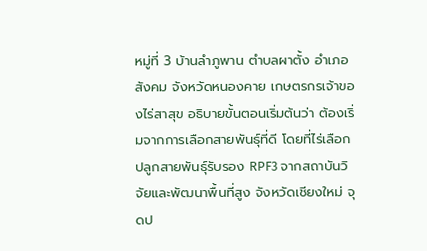หมู่ที่ 3 บ้านลำภูพาน ตำบลผาตั้ง อำเภอสังคม จังหวัดหนองคาย เกษตรกรเจ้าของไร่สาสุข อธิบายขั้นตอนเริ่มต้นว่า ต้องเริ่มจากการเลือกสายพันธุ์ที่ดี โดยที่ไร่เลือกปลูกสายพันธุ์รับรอง RPF3 จากสถาบันวิจัยและพัฒนาพื้นที่สูง จังหวัดเชียงใหม่ จุดป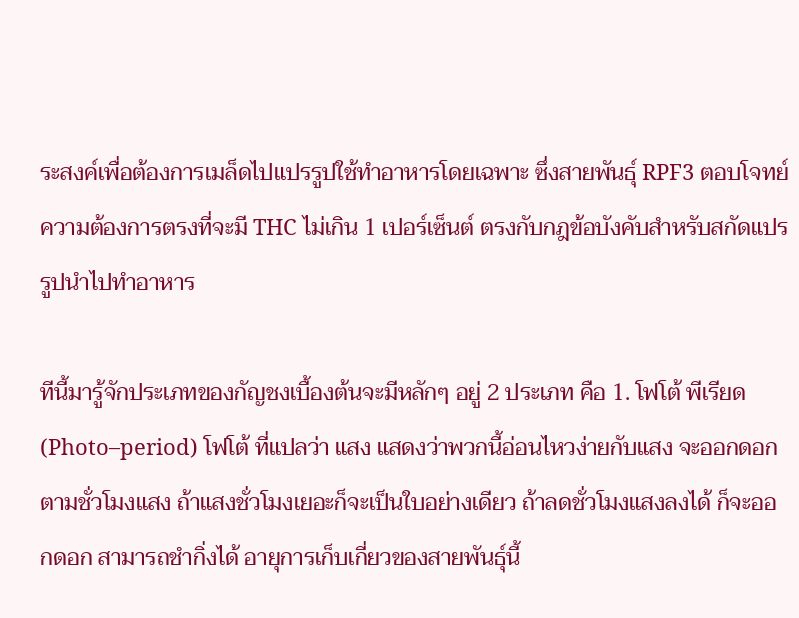ระสงค์เพื่อต้องการเมล็ดไปแปรรูปใช้ทำอาหารโดยเฉพาะ ซึ่งสายพันธุ์ RPF3 ตอบโจทย์ความต้องการตรงที่จะมี THC ไม่เกิน 1 เปอร์เซ็นต์ ตรงกับกฎข้อบังคับสำหรับสกัดแปรรูปนำไปทำอาหาร

ทีนี้มารู้จักประเภทของกัญชงเบื้องต้นจะมีหลักๆ อยู่ 2 ประเภท คือ 1. โฟโต้ พีเรียด (Photo–period) โฟโต้ ที่แปลว่า แสง แสดงว่าพวกนี้อ่อนไหวง่ายกับแสง จะออกดอกตามชั่วโมงแสง ถ้าแสงชั่วโมงเยอะก็จะเป็นใบอย่างเดียว ถ้าลดชั่วโมงแสงลงได้ ก็จะออกดอก สามารถชำกิ่งได้ อายุการเก็บเกี่ยวของสายพันธุ์นี้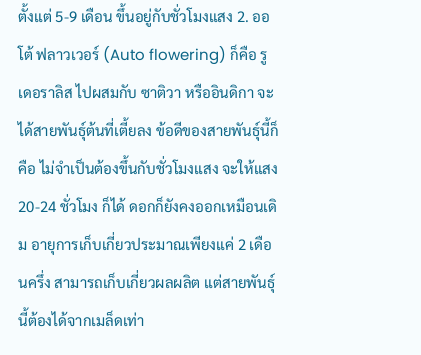ตั้งแต่ 5-9 เดือน ขึ้นอยู่กับชั่วโมงแสง 2. ออโต้ ฟลาวเวอร์ (Auto flowering) ก็คือ รูเดอราลิส ไปผสมกับ ซาติวา หรืออินดิกา จะได้สายพันธุ์ต้นที่เตี้ยลง ข้อดีของสายพันธุ์นี้ก็คือ ไม่จำเป็นต้องขึ้นกับชั่วโมงแสง จะให้แสง 20-24 ชั่วโมง ก็ได้ ดอกก็ยังคงออกเหมือนเดิม อายุการเก็บเกี่ยวประมาณเพียงแค่ 2 เดือนครึ่ง สามารถเก็บเกี่ยวผลผลิต แต่สายพันธุ์นี้ต้องได้จากเมล็ดเท่า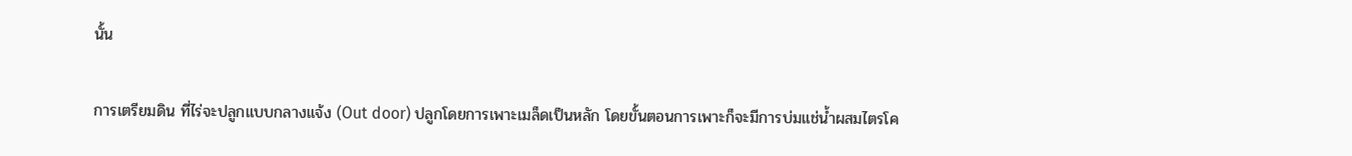นั้น

การเตรียมดิน ที่ไร่จะปลูกแบบกลางแจ้ง (Out door) ปลูกโดยการเพาะเมล็ดเป็นหลัก โดยขั้นตอนการเพาะก็จะมีการบ่มแช่น้ำผสมไตรโค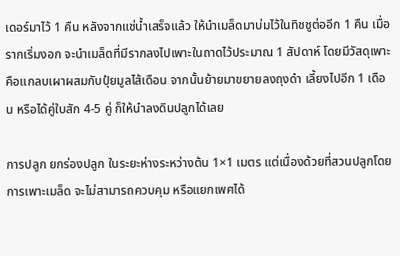เดอร์มาไว้ 1 คืน หลังจากแช่น้ำเสร็จแล้ว ให้นำเมล็ดมาบ่มไว้ในทิชชูต่ออีก 1 คืน เมื่อรากเริ่มงอก จะนำเมล็ดที่มีรากลงไปเพาะในถาดไว้ประมาณ 1 สัปดาห์ โดยมีวัสดุเพาะคือแกลบเผาผสมกับปุ๋ยมูลไส้เดือน จากนั้นย้ายมาขยายลงถุงดำ เลี้ยงไปอีก 1 เดือน หรือได้คู่ใบสัก 4-5 คู่ ก็ให้นำลงดินปลูกได้เลย

การปลูก ยกร่องปลูก ในระยะห่างระหว่างต้น 1×1 เมตร แต่เนื่องด้วยที่สวนปลูกโดยการเพาะเมล็ด จะไม่สามารถควบคุม หรือแยกเพศได้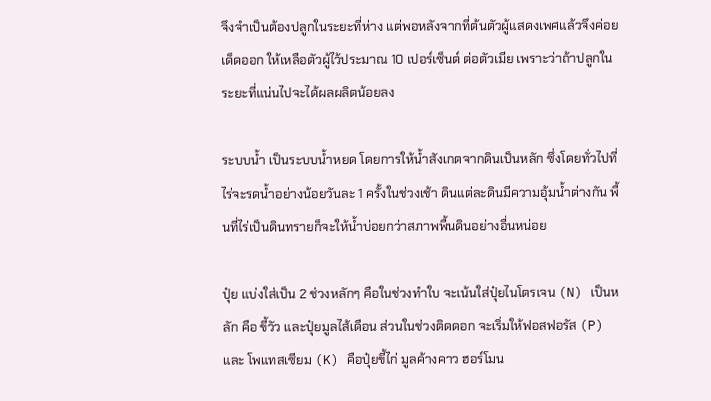จึงจำเป็นต้องปลูกในระยะที่ห่าง แต่พอหลังจากที่ต้นตัวผู้แสดงเพศแล้วจึงค่อยเด็ดออก ให้เหลือตัวผู้ไว้ประมาณ 10 เปอร์เซ็นต์ ต่อตัวเมีย เพราะว่าถ้าปลูกในระยะที่แน่นไปจะได้ผลผลิตน้อยลง

ระบบน้ำ เป็นระบบน้ำหยด โดยการให้น้ำสังเกตจากดินเป็นหลัก ซึ่งโดยทั่วไปที่ไร่จะรดน้ำอย่างน้อยวันละ 1 ครั้งในช่วงเช้า ดินแต่ละดินมีความอุ้มน้ำต่างกัน พื้นที่ไร่เป็นดินทรายก็จะให้น้ำบ่อยกว่าสภาพพื้นดินอย่างอื่นหน่อย

ปุ๋ย แบ่งใส่เป็น 2 ช่วงหลักๆ คือในช่วงทำใบ จะเน้นใส่ปุ๋ยไนโตรเจน (N) เป็นหลัก คือ ขี้วัว และปุ๋ยมูลไส้เดือน ส่วนในช่วงติดดอก จะเริ่มให้ฟอสฟอรัส (P) และ โพแทสเซียม (K) คือปุ๋ยขี้ไก่ มูลค้างคาว ฮอร์โมน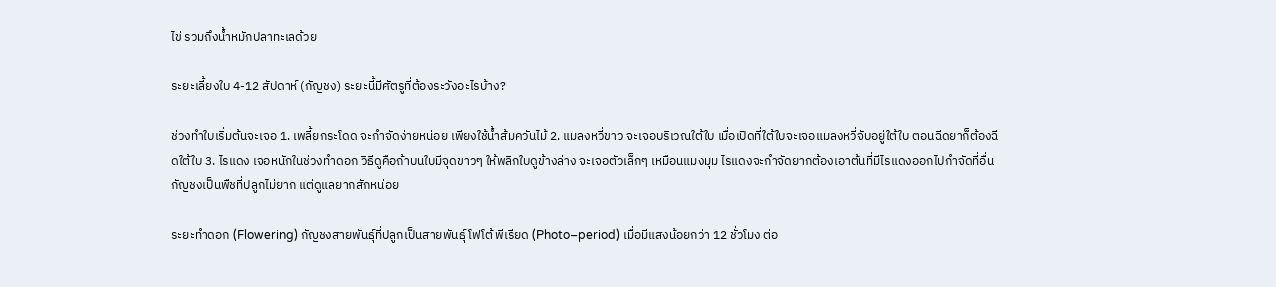ไข่ รวมถึงน้ำหมักปลาทะเลด้วย

ระยะเลี้ยงใบ 4-12 สัปดาห์ (กัญชง) ระยะนี้มีศัตรูที่ต้องระวังอะไรบ้าง?

ช่วงทำใบเริ่มต้นจะเจอ 1. เพลี้ยกระโดด จะกำจัดง่ายหน่อย เพียงใช้น้ำส้มควันไม้ 2. แมลงหวี่ขาว จะเจอบริเวณใต้ใบ เมื่อเปิดที่ใต้ใบจะเจอแมลงหวี่จับอยู่ใต้ใบ ตอนฉีดยาก็ต้องฉีดใต้ใบ 3. ไรแดง เจอหนักในช่วงทำดอก วิธีดูคือถ้าบนใบมีจุดขาวๆ ให้พลิกใบดูข้างล่าง จะเจอตัวเล็กๆ เหมือนแมงมุม ไรแดงจะกำจัดยากต้องเอาต้นที่มีไรแดงออกไปกำจัดที่อื่น กัญชงเป็นพืชที่ปลูกไม่ยาก แต่ดูแลยากสักหน่อย

ระยะทำดอก (Flowering) กัญชงสายพันธุ์ที่ปลูกเป็นสายพันธุ์ โฟโต้ พีเรียด (Photo–period) เมื่อมีแสงน้อยกว่า 12 ชั่วโมง ต่อ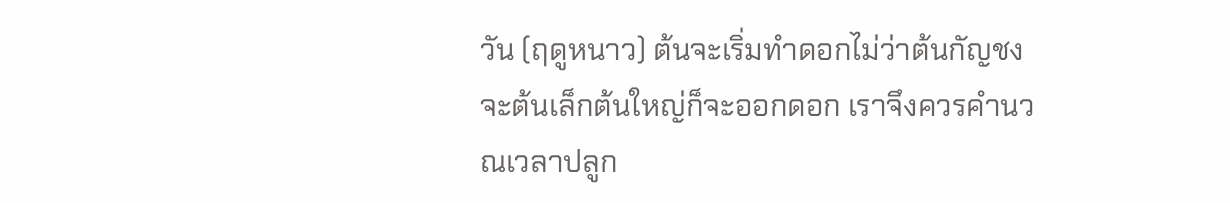วัน (ฤดูหนาว) ต้นจะเริ่มทำดอกไม่ว่าต้นกัญชงจะต้นเล็กต้นใหญ่ก็จะออกดอก เราจึงควรคำนวณเวลาปลูก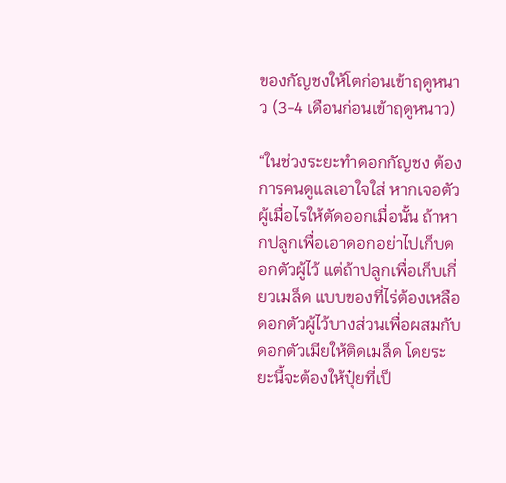ของกัญชงให้โตก่อนเข้าฤดูหนาว (3-4 เดือนก่อนเข้าฤดูหนาว)

“ในช่วงระยะทำดอกกัญชง ต้องการคนดูแลเอาใจใส่ หากเจอตัวผู้เมื่อไรให้ตัดออกเมื่อนั้น ถ้าหากปลูกเพื่อเอาดอกอย่าไปเก็บดอกตัวผู้ไว้ แต่ถ้าปลูกเพื่อเก็บเกี่ยวเมล็ด แบบของที่ไร่ต้องเหลือดอกตัวผู้ไว้บางส่วนเพื่อผสมกับดอกตัวเมียให้ติดเมล็ด โดยระยะนี้จะต้องให้ปุ๋ยที่เป็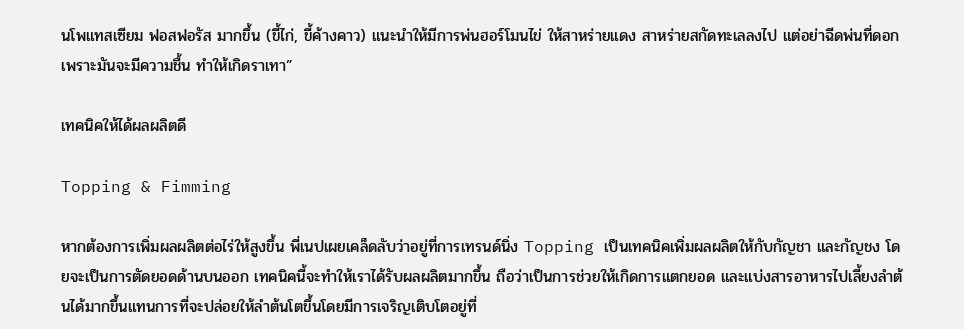นโพแทสเซียม ฟอสฟอรัส มากขึ้น (ขี้ไก่, ขี้ค้างคาว) แนะนำให้มีการพ่นฮอร์โมนไข่ ให้สาหร่ายแดง สาหร่ายสกัดทะเลลงไป แต่อย่าฉีดพ่นที่ดอก เพราะมันจะมีความชื้น ทำให้เกิดราเทา”

เทคนิคให้ได้ผลผลิตดี

Topping & Fimming

หากต้องการเพิ่มผลผลิตต่อไร่ให้สูงขึ้น พี่เนปเผยเคล็ดลับว่าอยู่ที่การเทรนด์นิ่ง Topping เป็นเทคนิคเพิ่มผลผลิตให้กับกัญชา และกัญชง โดยจะเป็นการตัดยอดด้านบนออก เทคนิคนี้จะทำให้เราได้รับผลผลิตมากขึ้น ถือว่าเป็นการช่วยให้เกิดการแตกยอด และแบ่งสารอาหารไปเลี้ยงลำต้นได้มากขึ้นแทนการที่จะปล่อยให้ลำต้นโตขึ้นโดยมีการเจริญเติบโตอยู่ที่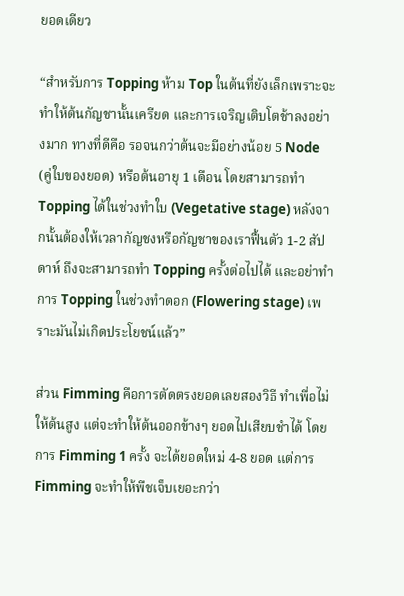ยอดเดียว

“สำหรับการ Topping ห้าม Top ในต้นที่ยังเล็กเพราะจะทำให้ต้นกัญชานั้นเครียด และการเจริญเติบโตช้าลงอย่างมาก ทางที่ดีคือ รอจนกว่าต้นจะมีอย่างน้อย 5 Node (คู่ใบของยอด) หรือต้นอายุ 1 เดือน โดยสามารถทำ Topping ได้ในช่วงทำใบ (Vegetative stage) หลังจากนั้นต้องให้เวลากัญชงหรือกัญชาของเราฟื้นตัว 1-2 สัปดาห์ ถึงจะสามารถทำ Topping ครั้งต่อไปได้ และอย่าทำการ Topping ในช่วงทำดอก (Flowering stage) เพราะมันไม่เกิดประโยชน์แล้ว”

ส่วน Fimming คือการตัดตรงยอดเลยสองวิธี ทำเพื่อไม่ให้ต้นสูง แต่จะทำให้ต้นออกข้างๆ ยอดไปเสียบชำได้ โดยการ Fimming 1 ครั้ง จะได้ยอดใหม่ 4-8 ยอด แต่การ Fimming จะทำให้พืชเจ็บเยอะกว่า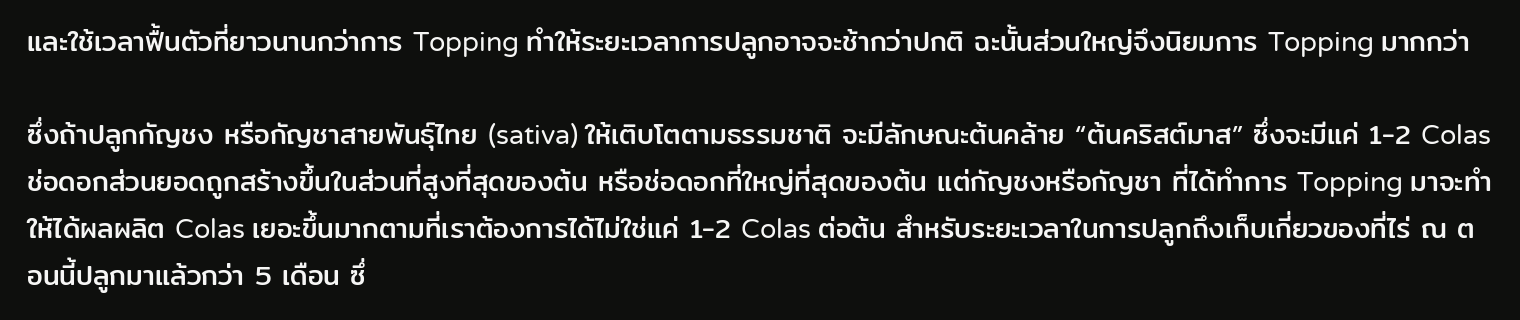และใช้เวลาฟื้นตัวที่ยาวนานกว่าการ Topping ทำให้ระยะเวลาการปลูกอาจจะช้ากว่าปกติ ฉะนั้นส่วนใหญ่จึงนิยมการ Topping มากกว่า

ซึ่งถ้าปลูกกัญชง หรือกัญชาสายพันธุ์ไทย (sativa) ให้เติบโตตามธรรมชาติ จะมีลักษณะต้นคล้าย “ต้นคริสต์มาส” ซึ่งจะมีแค่ 1-2 Colas ช่อดอกส่วนยอดถูกสร้างขึ้นในส่วนที่สูงที่สุดของต้น หรือช่อดอกที่ใหญ่ที่สุดของต้น แต่กัญชงหรือกัญชา ที่ได้ทำการ Topping มาจะทำให้ได้ผลผลิต Colas เยอะขึ้นมากตามที่เราต้องการได้ไม่ใช่แค่ 1-2 Colas ต่อต้น สำหรับระยะเวลาในการปลูกถึงเก็บเกี่ยวของที่ไร่ ณ ตอนนี้ปลูกมาแล้วกว่า 5 เดือน ซึ่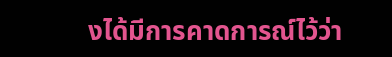งได้มีการคาดการณ์ไว้ว่า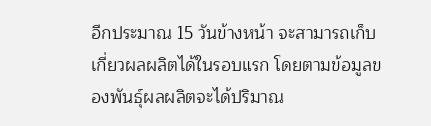อีกประมาณ 15 วันข้างหน้า จะสามารถเก็บเกี่ยวผลผลิตได้ในรอบแรก โดยตามข้อมูลของพันธุ์ผลผลิตจะได้ปริมาณ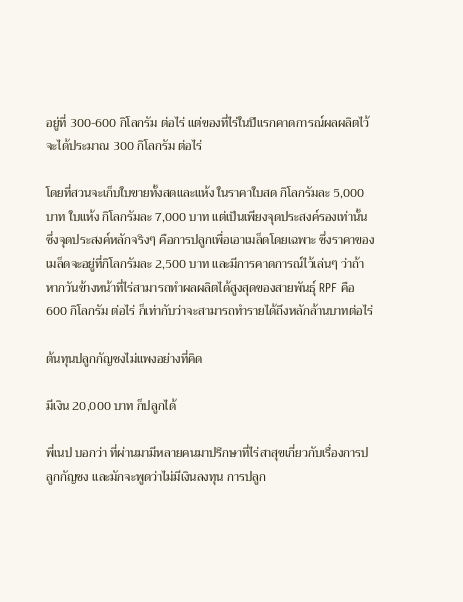อยู่ที่ 300-600 กิโลกรัม ต่อไร่ แต่ของที่ไร่ในปีแรกคาดการณ์ผลผลิตไว้จะได้ประมาณ 300 กิโลกรัม ต่อไร่

โดยที่สวนจะเก็บใบขายทั้งสดและแห้ง ในราคาใบสด กิโลกรัมละ 5,000 บาท ใบแห้ง กิโลกรัมละ 7,000 บาท แต่เป็นเพียงจุดประสงค์รองเท่านั้น ซึ่งจุดประสงค์หลักจริงๆ คือการปลูกเพื่อเอาเมล็ดโดยเฉพาะ ซึ่งราคาของเมล็ดจะอยู่ที่กิโลกรัมละ 2,500 บาท และมีการคาดการณ์ไว้เล่นๆ ว่าถ้าหากวันข้างหน้าที่ไร่สามารถทำผลผลิตได้สูงสุดของสายพันธุ์ RPF คือ 600 กิโลกรัม ต่อไร่ ก็เท่ากับว่าจะสามารถทำรายได้ถึงหลักล้านบาทต่อไร่

ต้นทุนปลูกกัญชงไม่แพงอย่างที่คิด

มีเงิน 20,000 บาท ก็ปลูกได้

พี่เนป บอกว่า ที่ผ่านมามีหลายคนมาปรึกษาที่ไร่สาสุขเกี่ยวกับเรื่องการปลูกกัญชง และมักจะพูดว่าไม่มีเงินลงทุน การปลูก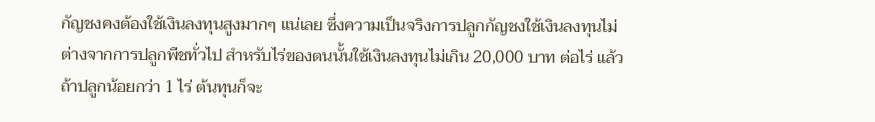กัญชงคงต้องใช้เงินลงทุนสูงมากๆ แน่เลย ซึ่งความเป็นจริงการปลูกกัญชงใช้เงินลงทุนไม่ต่างจากการปลูกพืชทั่วไป สำหรับไร่ของตนนั้นใช้เงินลงทุนไม่เกิน 20,000 บาท ต่อไร่ แล้วถ้าปลูกน้อยกว่า 1 ไร่ ต้นทุนก็จะ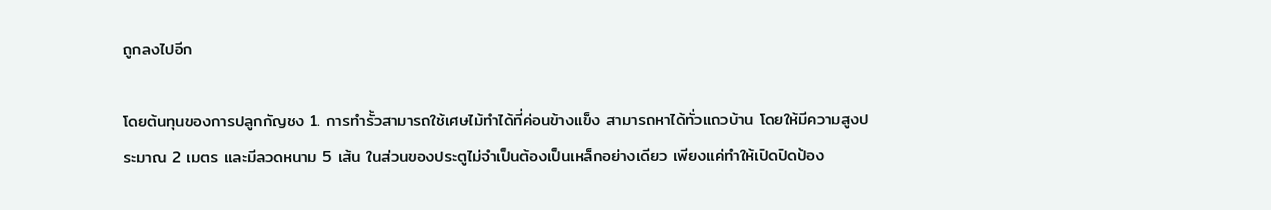ถูกลงไปอีก

โดยต้นทุนของการปลูกกัญชง 1. การทำรั้วสามารถใช้เศษไม้ทำได้ที่ค่อนข้างแข็ง สามารถหาได้ทั่วแถวบ้าน โดยให้มีความสูงประมาณ 2 เมตร และมีลวดหนาม 5 เส้น ในส่วนของประตูไม่จำเป็นต้องเป็นเหล็กอย่างเดียว เพียงแค่ทำให้เปิดปิดป้อง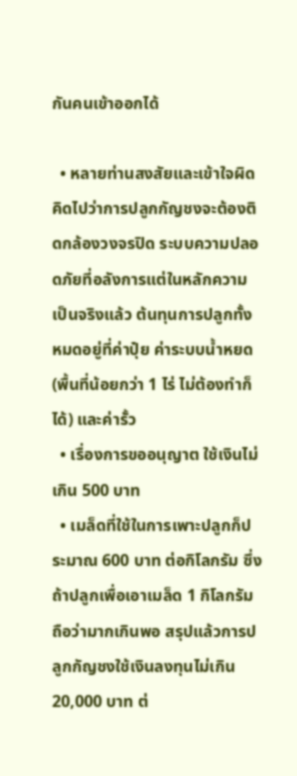กันคนเข้าออกได้

  • หลายท่านสงสัยและเข้าใจผิดคิดไปว่าการปลูกกัญชงจะต้องติดกล้องวงจรปิด ระบบความปลอดภัยที่อลังการแต่ในหลักความเป็นจริงแล้ว ต้นทุนการปลูกทั้งหมดอยู่ที่ค่าปุ๋ย ค่าระบบน้ำหยด (พื้นที่น้อยกว่า 1 ไร่ ไม่ต้องทำก็ได้) และค่ารั้ว
  • เรื่องการขออนุญาต ใช้เงินไม่เกิน 500 บาท
  • เมล็ดที่ใช้ในการเพาะปลูกก็ประมาณ 600 บาท ต่อกิโลกรัม ซึ่งถ้าปลูกเพื่อเอาเมล็ด 1 กิโลกรัม ถือว่ามากเกินพอ สรุปแล้วการปลูกกัญชงใช้เงินลงทุนไม่เกิน 20,000 บาท ต่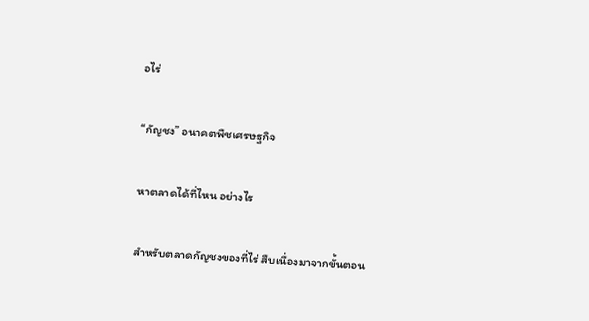อไร่

“กัญชง” อนาคตพืชเศรษฐกิจ

หาตลาดได้ที่ไหน อย่างไร

สำหรับตลาดกัญชงของที่ไร่ สืบเนื่องมาจากขั้นตอน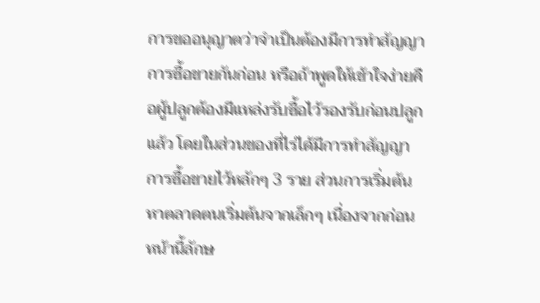การขออนุญาตว่าจำเป็นต้องมีการทำสัญญาการซื้อขายกันก่อน หรือถ้าพูดให้เข้าใจง่ายคือผู้ปลูกต้องมีแหล่งรับซื้อไว้รองรับก่อนปลูกแล้ว โดยในส่วนของที่ไร่ได้มีการทำสัญญาการซื้อขายไว้หลักๆ 3 ราย ส่วนการเริ่มต้นหาตลาดตนเริ่มต้นจากเล็กๆ เนื่องจากก่อนหน้านี้ลักษ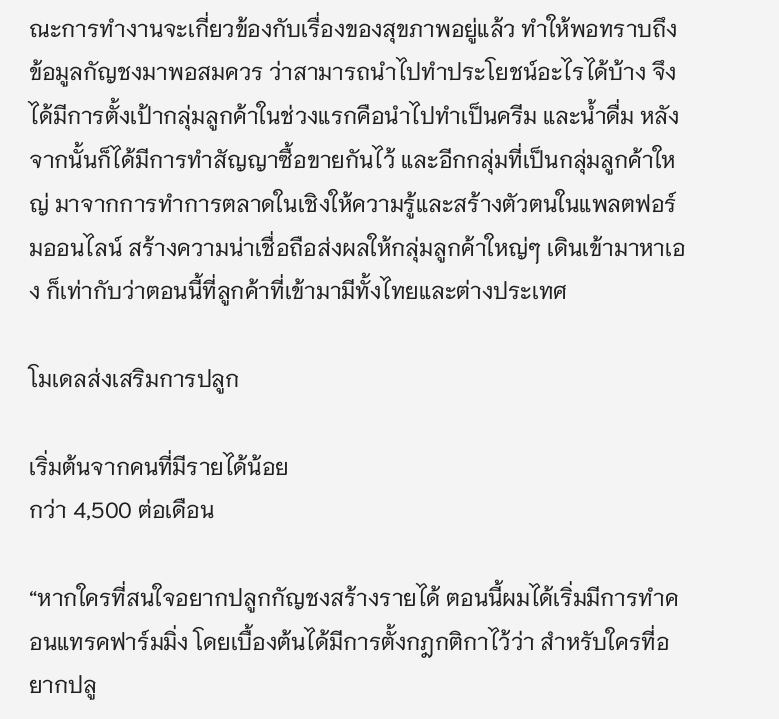ณะการทำงานจะเกี่ยวข้องกับเรื่องของสุขภาพอยู่แล้ว ทำให้พอทราบถึงข้อมูลกัญชงมาพอสมควร ว่าสามารถนำไปทำประโยชน์อะไรได้บ้าง จึงได้มีการตั้งเป้ากลุ่มลูกค้าในช่วงแรกคือนำไปทำเป็นครีม และน้ำดื่ม หลังจากนั้นก็ได้มีการทำสัญญาซื้อขายกันไว้ และอีกกลุ่มที่เป็นกลุ่มลูกค้าใหญ่ มาจากการทำการตลาดในเชิงให้ความรู้และสร้างตัวตนในแพลตฟอร์มออนไลน์ สร้างความน่าเชื่อถือส่งผลให้กลุ่มลูกค้าใหญ่ๆ เดินเข้ามาหาเอง ก็เท่ากับว่าตอนนี้ที่ลูกค้าที่เข้ามามีทั้งไทยและต่างประเทศ

โมเดลส่งเสริมการปลูก

เริ่มต้นจากคนที่มีรายได้น้อย
กว่า 4,500 ต่อเดือน

“หากใครที่สนใจอยากปลูกกัญชงสร้างรายได้ ตอนนี้ผมได้เริ่มมีการทำคอนแทรคฟาร์มมิ่ง โดยเบื้องต้นได้มีการตั้งกฎกติกาไว้ว่า สำหรับใครที่อยากปลู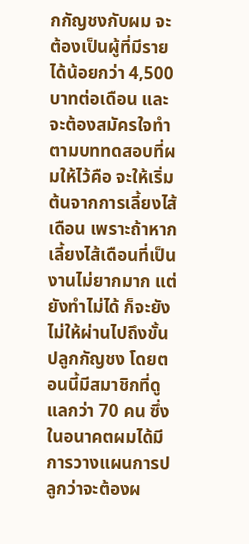กกัญชงกับผม จะต้องเป็นผู้ที่มีรายได้น้อยกว่า 4,500 บาทต่อเดือน และจะต้องสมัครใจทำตามบททดสอบที่ผมให้ไว้คือ จะให้เริ่มต้นจากการเลี้ยงไส้เดือน เพราะถ้าหากเลี้ยงไส้เดือนที่เป็นงานไม่ยากมาก แต่ยังทำไม่ได้ ก็จะยังไม่ให้ผ่านไปถึงขั้นปลูกกัญชง โดยตอนนี้มีสมาชิกที่ดูแลกว่า 70 คน ซึ่งในอนาคตผมได้มีการวางแผนการปลูกว่าจะต้องผ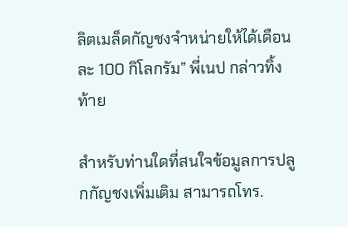ลิตเมล็ดกัญชงจำหน่ายให้ได้เดือนละ 100 กิโลกรัม” พี่เนป กล่าวทิ้งท้าย

สำหรับท่านใดที่สนใจข้อมูลการปลูกกัญชงเพิ่มเติม สามารถโทร.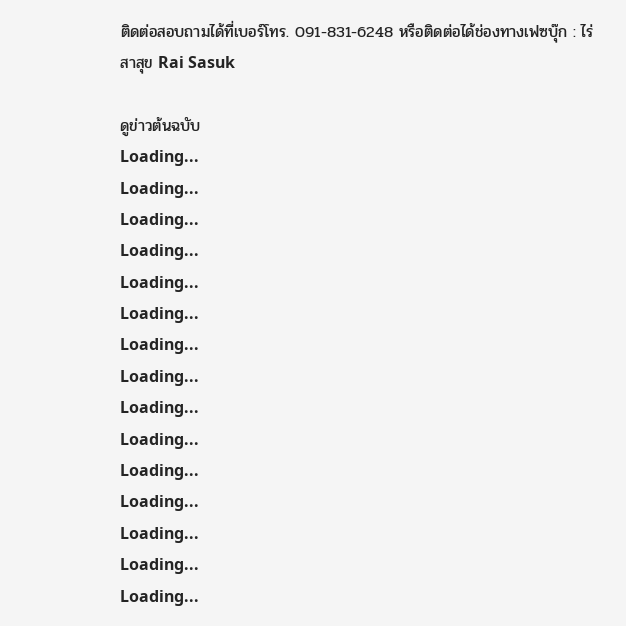ติดต่อสอบถามได้ที่เบอร์โทร. 091-831-6248 หรือติดต่อได้ช่องทางเฟซบุ๊ก : ไร่ สาสุข Rai Sasuk

ดูข่าวต้นฉบับ
Loading...
Loading...
Loading...
Loading...
Loading...
Loading...
Loading...
Loading...
Loading...
Loading...
Loading...
Loading...
Loading...
Loading...
Loading...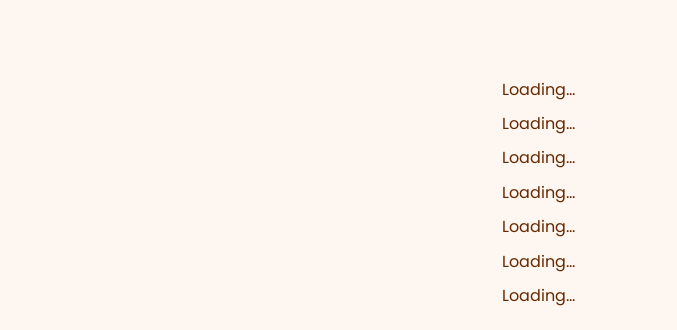Loading...
Loading...
Loading...
Loading...
Loading...
Loading...
Loading...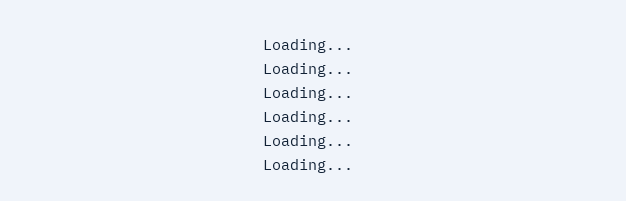Loading...
Loading...
Loading...
Loading...
Loading...
Loading...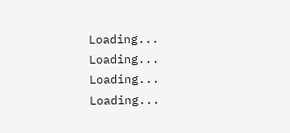Loading...
Loading...
Loading...
Loading...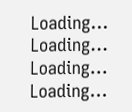Loading...
Loading...
Loading...
Loading...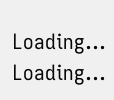Loading...
Loading...